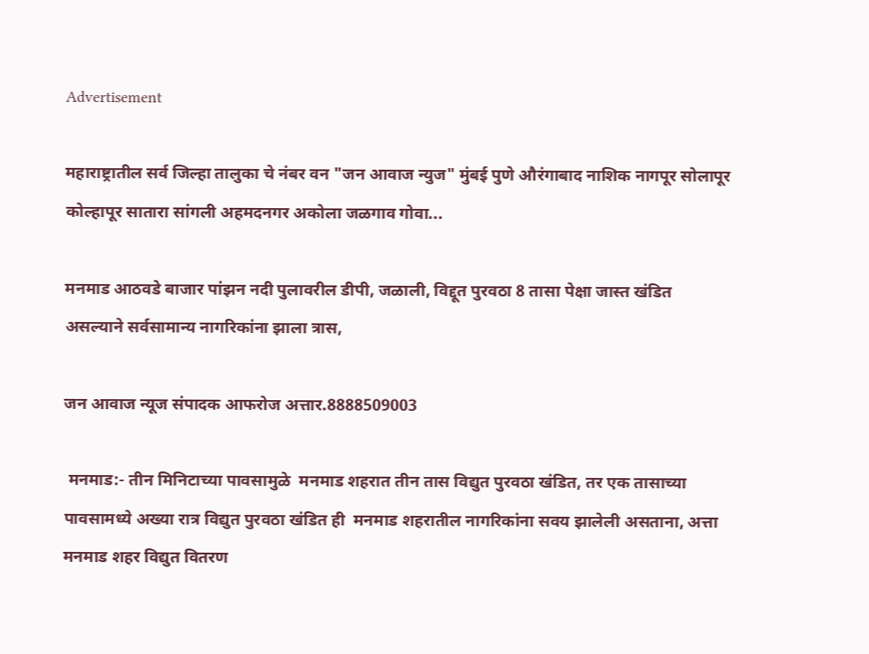Advertisement

महाराष्ट्रातील सर्व जिल्हा तालुका चे नंबर वन "जन आवाज न्युज" मुंबई पुणे औरंगाबाद नाशिक नागपूर सोलापूर कोल्हापूर सातारा सांगली अहमदनगर अकोला जळगाव गोवा...

मनमाड आठवडे बाजार पांझन नदी पुलावरील डीपी, जळाली, विद्दूत पुरवठा 8 तासा पेक्षा जास्त खंडित असल्याने सर्वसामान्य नागरिकांना झाला त्रास,

जन आवाज न्यूज संपादक आफरोज अत्तार.8888509003

 मनमाड:- तीन मिनिटाच्या पावसामुळे  मनमाड शहरात तीन तास विद्युत पुरवठा खंडित, तर एक तासाच्या पावसामध्ये अख्या रात्र विद्युत पुरवठा खंडित ही  मनमाड शहरातील नागरिकांना सवय झालेली असताना, अत्ता मनमाड शहर विद्युत वितरण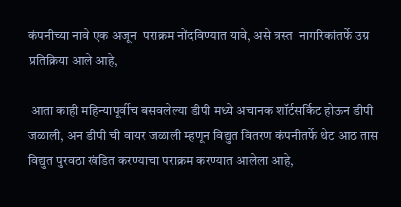कंपनीच्या नावे एक अजून  पराक्रम नोंदविण्यात यावे, असे त्रस्त  नागरिकांतर्फे उग्र प्रतिक्रिया आले आहे,

 आता काही महिन्यापूर्वीच बसवलेल्या डीपी मध्ये अचानक शॉर्टसर्किट होऊन डीपी जळाली, अन डीपी ची वायर जळाली म्हणून विद्युत वितरण कंपनीतर्फे थेट आठ तास विद्युत पुरवठा खंडित करण्याचा पराक्रम करण्यात आलेला आहे,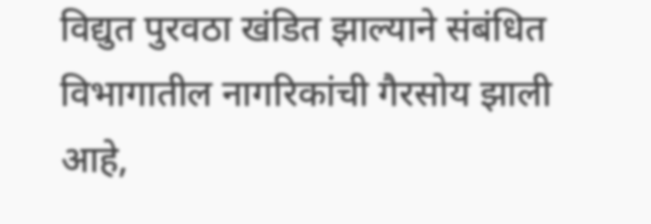विद्युत पुरवठा खंडित झाल्याने संबंधित विभागातील नागरिकांची गैरसोय झाली आहे,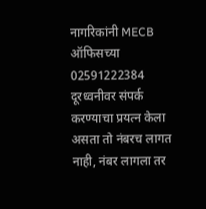नागरिकांनी MECB ऑफिसच्या 02591222384 दूरध्वनीवर संपर्क करण्याचा प्रयत्न केला असता तो नंबरच लागत नाही, नंबर लागला तर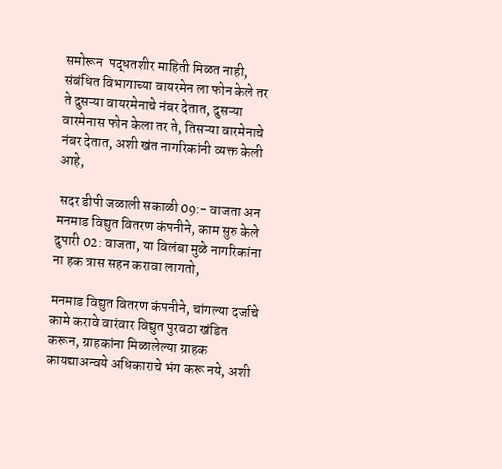समोरून  पद्धतशीर माहिती मिळत नाही, संबंधित विभागाच्या वायरमेन ला फोन केले तर ते दुसऱ्या वायरमेनाचे नंबर देतात, दुसऱ्या वारमेनास फोन केला तर ते, तिसऱ्या वारमेनाचे  नंबर देतात, अशी खंत नागरिकांनी व्यक्त केली आहे,

 सदर डीपी जळाली सकाळी 09:- वाजता अन मनमाड विद्युत वितरण कंपनीने, काम सुरु केले दुपारी 02: वाजता, या विलंबा मुळे नागरिकांना ना हक त्रास सहन करावा लागतो,

मनमाड विद्युत वितरण कंपनीने, चांगल्या दर्जाचे कामे करावे वारंवार विद्युत पुरवठा खंडित करून, ग्राहकांना मिळालेल्या ग्राहक कायद्याअन्वये अधिकाराचे भंग करू नये, अशी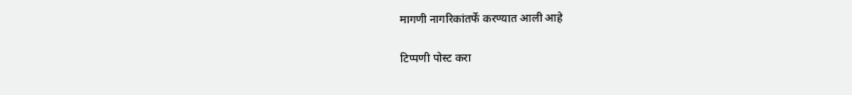मागणी नागरिकांतर्फे करण्यात आली आहे

टिप्पणी पोस्ट करा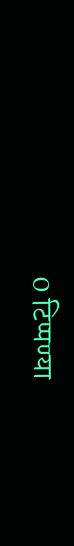0 टिप्पण्या